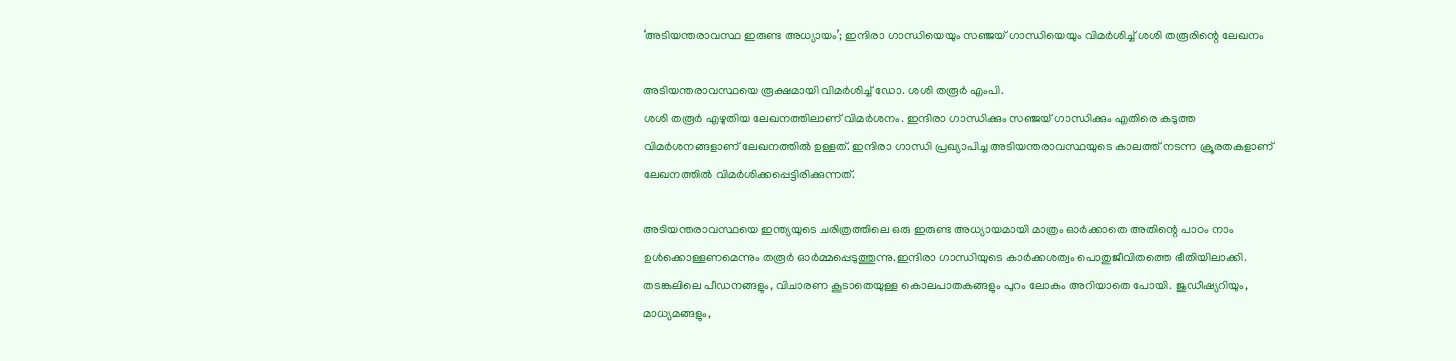‘അടിയന്തരാവസ്ഥ ഇരുണ്ട അധ്യായം’; ഇന്ദിരാ ഗാന്ധിയെയും സഞ്ജയ് ഗാന്ധിയെയും വിമർശിച്ച് ശശി തരൂരിന്റെ ലേഖനം

അടിയന്തരാവസ്ഥയെ രൂക്ഷമായി വിമർശിച്ച് ഡോ. ശശി തരൂർ എംപി.
ശശി തരൂർ എഴുതിയ ലേഖനത്തിലാണ് വിമർശനം. ഇന്ദിരാ ഗാന്ധിക്കും സഞ്ജയ് ഗാന്ധിക്കും എതിരെ കടുത്ത വിമർശനങ്ങളാണ് ലേഖനത്തിൽ ഉള്ളത്. ഇന്ദിരാ ഗാന്ധി പ്രഖ്യാപിച്ച അടിയന്തരാവസ്ഥയുടെ കാലത്ത് നടന്ന ക്രൂരതകളാണ് ലേഖനത്തിൽ വിമർശിക്കപ്പെട്ടിരിക്കുന്നത്.

അടിയന്തരാവസ്ഥയെ ഇന്ത്യയുടെ ചരിത്രത്തിലെ ഒരു ഇരുണ്ട അധ്യായമായി മാത്രം ഓർക്കാതെ അതിന്റെ പാഠം നാം ഉൾക്കൊള്ളണമെന്നും തരൂർ ഓർമ്മപ്പെടുത്തുന്നു.ഇന്ദിരാ ഗാന്ധിയുടെ കാർക്കശത്വം പൊതുജീവിതത്തെ ഭീതിയിലാക്കി. തടങ്കലിലെ പീഡനങ്ങളും, വിചാരണ കൂടാതെയുള്ള കൊലപാതകങ്ങളും പുറം ലോകം അറിയാതെ പോയി. ജുഡീഷ്യറിയും, മാധ്യമങ്ങളും,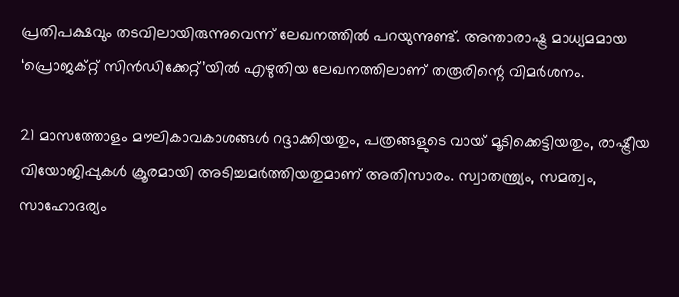പ്രതിപക്ഷവും തടവിലായിരുന്നുവെന്ന് ലേഖനത്തിൽ പറയുന്നുണ്ട്. അന്താരാഷ്ട്ര മാധ്യമമായ ‘പ്രൊജക്റ്റ് സിൻഡിക്കേറ്റ്’യിൽ എഴുതിയ ലേഖനത്തിലാണ് തരൂരിന്റെ വിമർശനം.

21 മാസത്തോളം മൗലികാവകാശങ്ങൾ റദ്ദാക്കിയതും, പത്രങ്ങളുടെ വായ് മൂടിക്കെട്ടിയതും, രാഷ്ട്രീയ വിയോജിപ്പുകൾ ക്രൂരമായി അടിച്ചമർത്തിയതുമാണ് അതിസാരം. സ്വാതന്ത്ര്യം, സമത്വം, സാഹോദര്യം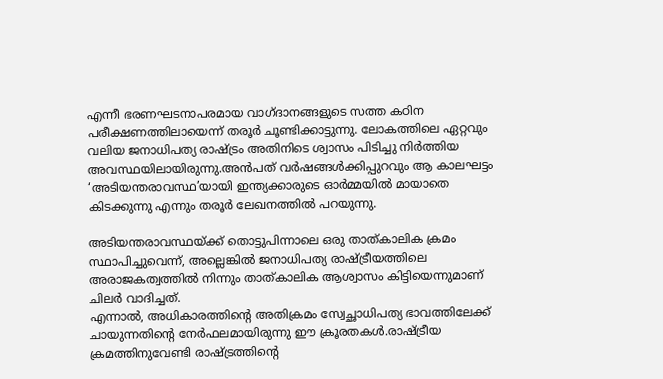എന്നീ ഭരണഘടനാപരമായ വാഗ്ദാനങ്ങളുടെ സത്ത കഠിന പരീക്ഷണത്തിലായെന്ന് തരൂർ ചൂണ്ടിക്കാട്ടുന്നു. ലോകത്തിലെ ഏറ്റവും വലിയ ജനാധിപത്യ രാഷ്ട്രം അതിനിടെ ശ്വാസം പിടിച്ചു നിർത്തിയ അവസ്ഥയിലായിരുന്നു.അൻപത് വർഷങ്ങൾക്കിപ്പുറവും ആ കാലഘട്ടം ‘അടിയന്തരാവസ്ഥ’യായി ഇന്ത്യക്കാരുടെ ഓർമ്മയിൽ മായാതെ കിടക്കുന്നു എന്നും തരൂർ ലേഖനത്തിൽ പറയുന്നു.

അടിയന്തരാവസ്ഥയ്ക്ക് തൊട്ടുപിന്നാലെ ഒരു താത്കാലിക ക്രമം സ്ഥാപിച്ചുവെന്ന്, അല്ലെങ്കിൽ ജനാധിപത്യ രാഷ്ട്രീയത്തിലെ അരാജകത്വത്തിൽ നിന്നും താത്കാലിക ആശ്വാസം കിട്ടിയെന്നുമാണ് ചിലർ വാദിച്ചത്.
എന്നാൽ, അധികാരത്തിന്റെ അതിക്രമം സ്വേച്ഛാധിപത്യ ഭാവത്തിലേക്ക് ചായുന്നതിന്റെ നേർഫലമായിരുന്നു ഈ ക്രൂരതകൾ.രാഷ്ട്രീയ ക്രമത്തിനുവേണ്ടി രാഷ്ട്രത്തിന്റെ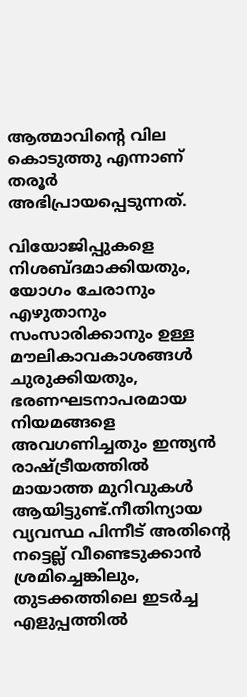ആത്മാവിന്റെ വില കൊടുത്തു എന്നാണ് തരൂർ അഭിപ്രായപ്പെടുന്നത്.

വിയോജിപ്പുകളെ നിശബ്ദമാക്കിയതും, യോഗം ചേരാനും എഴുതാനും സംസാരിക്കാനും ഉള്ള മൗലികാവകാശങ്ങൾ ചുരുക്കിയതും, ഭരണഘടനാപരമായ നിയമങ്ങളെ അവഗണിച്ചതും ഇന്ത്യൻ രാഷ്ട്രീയത്തിൽ മായാത്ത മുറിവുകൾ ആയിട്ടുണ്ട്.നീതിന്യായ വ്യവസ്ഥ പിന്നീട് അതിന്റെ നട്ടെല്ല് വീണ്ടെടുക്കാൻ ശ്രമിച്ചെങ്കിലും, തുടക്കത്തിലെ ഇടർച്ച എളുപ്പത്തിൽ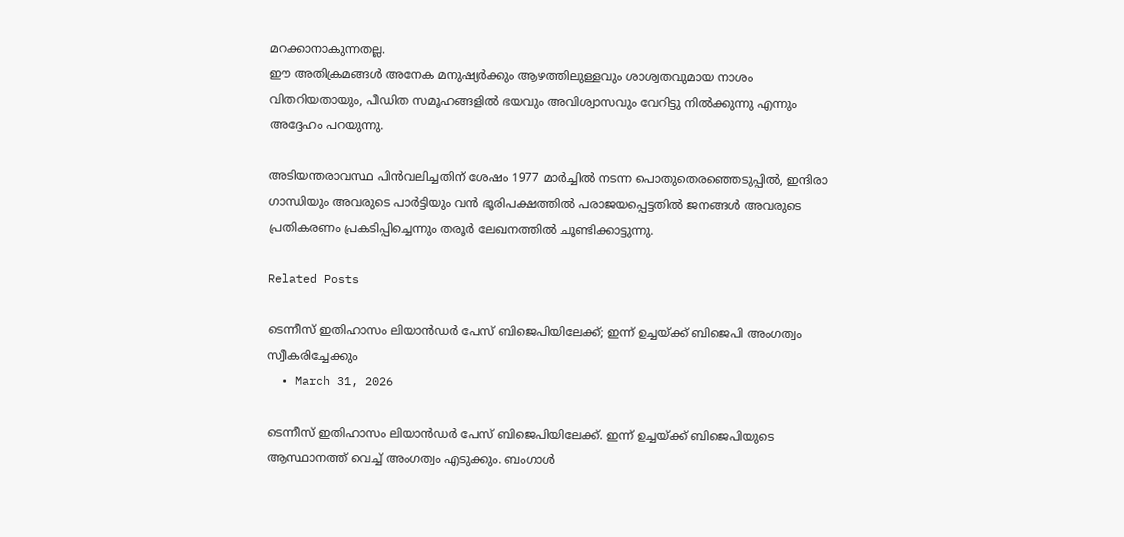മറക്കാനാകുന്നതല്ല.
ഈ അതിക്രമങ്ങൾ അനേക മനുഷ്യർക്കും ആഴത്തിലുള്ളവും ശാശ്വതവുമായ നാശം വിതറിയതായും, പീഡിത സമൂഹങ്ങളിൽ ഭയവും അവിശ്വാസവും വേറിട്ടു നിൽക്കുന്നു എന്നും അദ്ദേഹം പറയുന്നു.

അടിയന്തരാവസ്ഥ പിന്‍വലിച്ചതിന് ശേഷം 1977 മാർച്ചിൽ നടന്ന പൊതുതെരഞ്ഞെടുപ്പിൽ, ഇന്ദിരാ ഗാന്ധിയും അവരുടെ പാർട്ടിയും വൻ ഭൂരിപക്ഷത്തിൽ പരാജയപ്പെട്ടതിൽ ജനങ്ങൾ അവരുടെ പ്രതികരണം പ്രകടിപ്പിച്ചെന്നും തരൂർ ലേഖനത്തിൽ ചൂണ്ടിക്കാട്ടുന്നു.

Related Posts

ടെന്നീസ് ഇതിഹാസം ലിയാൻഡർ പേസ് ബിജെപിയിലേക്ക്; ഇന്ന് ഉച്ചയ്ക്ക് ബിജെപി അംഗത്വം സ്വീകരിച്ചേക്കും
  • March 31, 2026

ടെന്നീസ് ഇതിഹാസം ലിയാൻഡർ പേസ് ബിജെപിയിലേക്ക്. ഇന്ന് ഉച്ചയ്ക്ക് ബിജെപിയുടെ ആസ്ഥാനത്ത് വെച്ച് അംഗത്വം എടുക്കും. ബംഗാൾ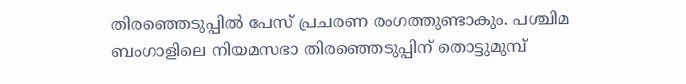തിരഞ്ഞെടുപ്പിൽ പേസ് പ്രചരണ രംഗത്തുണ്ടാകും. പശ്ചിമ ബംഗാളിലെ നിയമസഭാ തിരഞ്ഞെടുപ്പിന് തൊട്ടുമുമ്പ്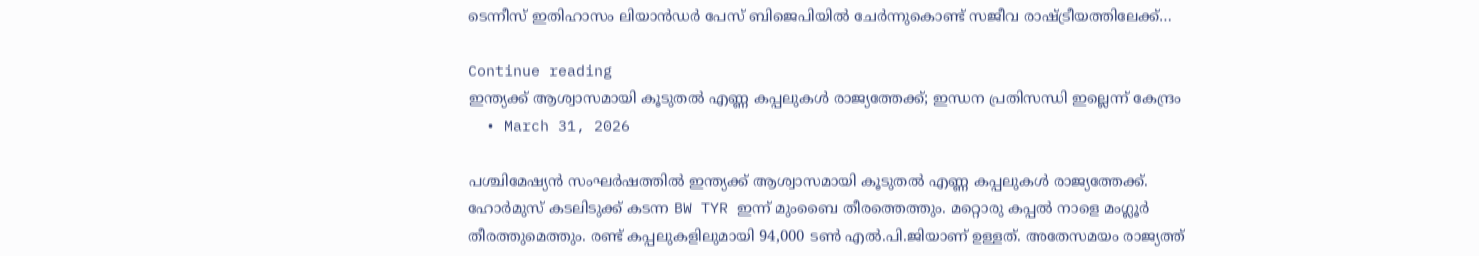ടെന്നീസ് ഇതിഹാസം ലിയാൻഡർ പേസ് ബിജെപിയിൽ ചേർന്നുകൊണ്ട് സജീവ രാഷ്ട്രീയത്തിലേക്ക്…

Continue reading
ഇന്ത്യക്ക് ആശ്വാസമായി കൂടുതൽ എണ്ണ കപ്പലുകൾ രാജ്യത്തേക്ക്; ഇന്ധന പ്രതിസന്ധി ഇല്ലെന്ന് കേന്ദ്രം
  • March 31, 2026

പശ്ചിമേഷ്യൻ സംഘർഷത്തിൽ ഇന്ത്യക്ക് ആശ്വാസമായി കൂടുതൽ എണ്ണ കപ്പലുകൾ രാജ്യത്തേക്ക്. ഹോർമുസ് കടലിടുക്ക് കടന്ന BW TYR ഇന്ന് മുംബൈ തീരത്തെത്തും. മറ്റൊരു കപ്പൽ നാളെ മംഗ്ലൂർ തീരത്തുമെത്തും. രണ്ട് കപ്പലുകളിലുമായി 94,000 ടൺ എൽ.പി.ജിയാണ് ഉള്ളത്. അതേസമയം രാജ്യത്ത്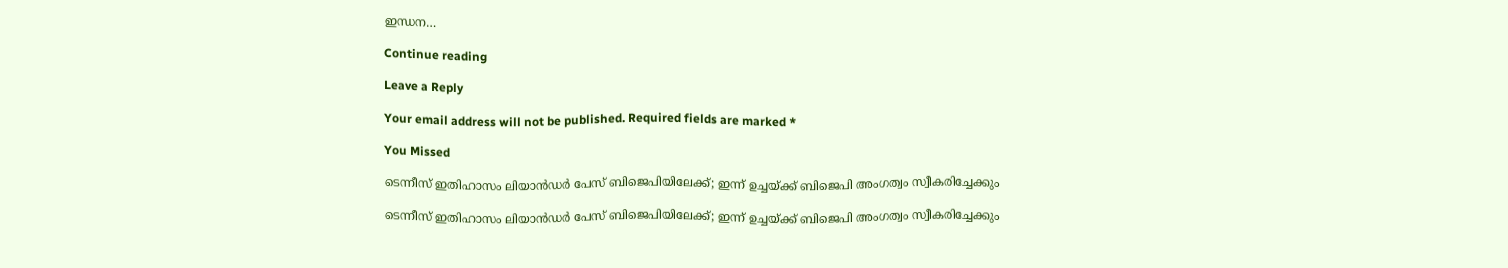ഇന്ധന…

Continue reading

Leave a Reply

Your email address will not be published. Required fields are marked *

You Missed

ടെന്നീസ് ഇതിഹാസം ലിയാൻഡർ പേസ് ബിജെപിയിലേക്ക്; ഇന്ന് ഉച്ചയ്ക്ക് ബിജെപി അംഗത്വം സ്വീകരിച്ചേക്കും

ടെന്നീസ് ഇതിഹാസം ലിയാൻഡർ പേസ് ബിജെപിയിലേക്ക്; ഇന്ന് ഉച്ചയ്ക്ക് ബിജെപി അംഗത്വം സ്വീകരിച്ചേക്കും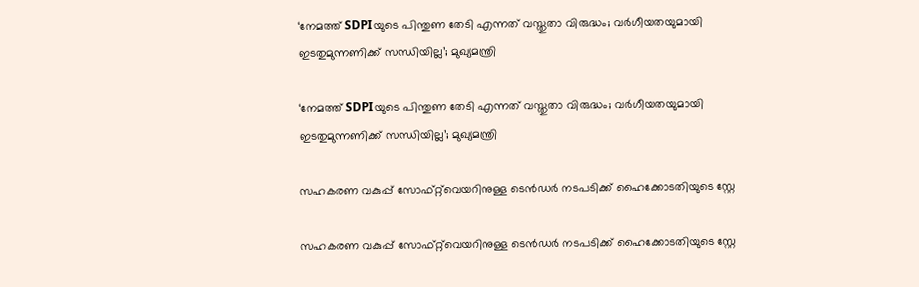‘നേമത്ത് SDPIയുടെ പിന്തുണ തേടി എന്നത് വസ്തുതാ വിരുദ്ധം; വർഗീയതയുമായി ഇടതുമുന്നണിക്ക് സന്ധിയില്ല’; മുഖ്യമന്ത്രി

‘നേമത്ത് SDPIയുടെ പിന്തുണ തേടി എന്നത് വസ്തുതാ വിരുദ്ധം; വർഗീയതയുമായി ഇടതുമുന്നണിക്ക് സന്ധിയില്ല’; മുഖ്യമന്ത്രി

സഹകരണ വകുപ്പ് സോഫ്റ്റ്‌വെയറിനുള്ള ടെൻഡർ നടപടിക്ക് ഹൈക്കോടതിയുടെ സ്റ്റേ

സഹകരണ വകുപ്പ് സോഫ്റ്റ്‌വെയറിനുള്ള ടെൻഡർ നടപടിക്ക് ഹൈക്കോടതിയുടെ സ്റ്റേ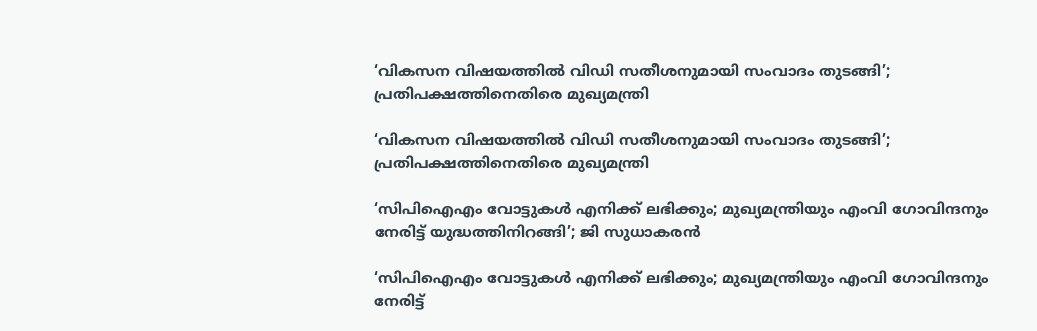‘വികസന വിഷയത്തിൽ വിഡി സതീശനുമായി സംവാദം തുടങ്ങി’; പ്രതിപക്ഷത്തിനെതിരെ മുഖ്യമന്ത്രി

‘വികസന വിഷയത്തിൽ വിഡി സതീശനുമായി സംവാദം തുടങ്ങി’; പ്രതിപക്ഷത്തിനെതിരെ മുഖ്യമന്ത്രി

‘സിപിഐഎം വോട്ടുകൾ എനിക്ക് ലഭിക്കും; മുഖ്യമന്ത്രിയും എംവി ഗോവിന്ദനും നേരിട്ട് യുദ്ധത്തിനിറങ്ങി’; ജി സുധാകരൻ

‘സിപിഐഎം വോട്ടുകൾ എനിക്ക് ലഭിക്കും; മുഖ്യമന്ത്രിയും എംവി ഗോവിന്ദനും നേരിട്ട്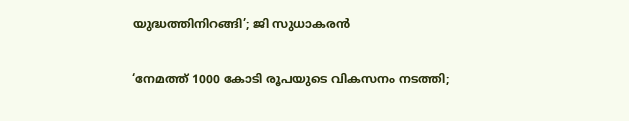യുദ്ധത്തിനിറങ്ങി’; ജി സുധാകരൻ

‘നേമത്ത് 1000 കോടി രൂപയുടെ വികസനം നടത്തി;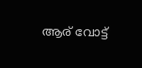ആര് വോട്ട്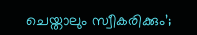ചെയ്താലും സ്വീകരിക്കും’;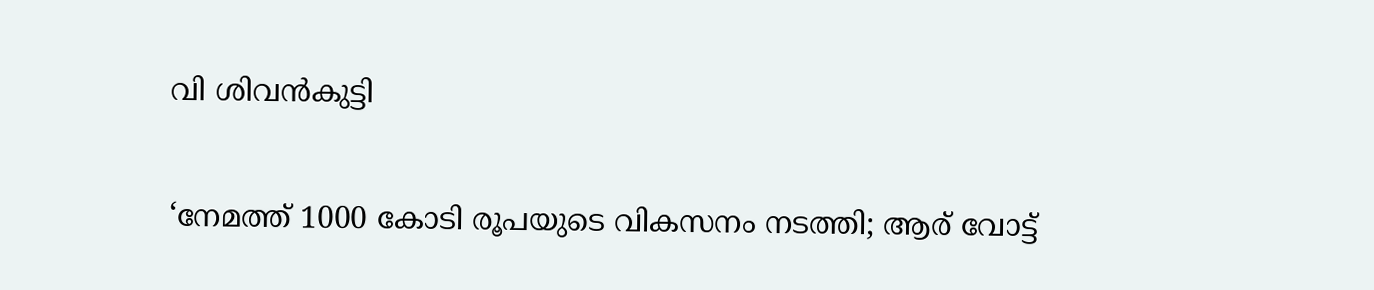വി ശിവൻകുട്ടി

‘നേമത്ത് 1000 കോടി രൂപയുടെ വികസനം നടത്തി; ആര് വോട്ട്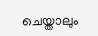ചെയ്താലും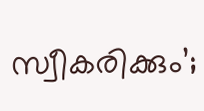സ്വീകരിക്കും’;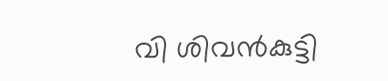വി ശിവൻകുട്ടി